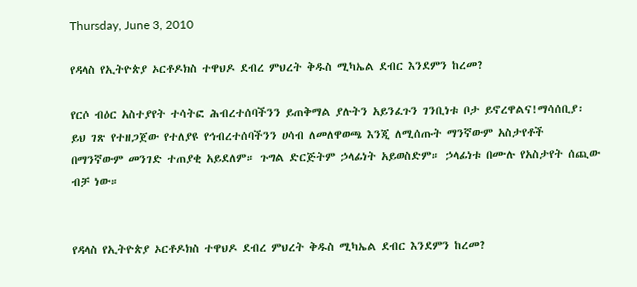Thursday, June 3, 2010

የዳላስ የኢትዮጵያ ኦርቶዶክስ ተዋህዶ ደብረ ምህረት ቅዱስ ሚካኤል ደብር እንደምን ከረመ?

የርሶ ብዕር አስተያየት ተሳትፎ ሕብረተሰባችንን ይጠቅማል ያሉትን አይንፈጉን ገንቢነቱ ቦታ ይኖረዋልና!ማሳሰቢያ፡ ይህ ገጽ የተዘጋጀው የተለያዩ የኅብረተሰባችንን ሀሳብ ለመለዋወጫ እንጂ ለሚሰጡት ማንኛውም አስታየቶች በማንኛውም መንገድ ተጠያቂ አይደለም። ጉግል ድርጅትም ኃላፊነት አይወስድም። ኃላፊነቱ በሙሉ የአስታየት ሰጪው ብቻ ነው።


የዳላስ የኢትዮጵያ ኦርቶዶክስ ተዋህዶ ደብረ ምህረት ቅዱስ ሚካኤል ደብር እንደምን ከረመ?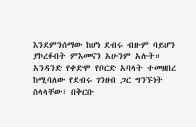እንደምንሰማው ከሆነ ደብሩ ብዙም ባይሆን ያኮረፉበት ምእመናን አሁንም አሉት። አንዳንድ የቀድሞ የቦርድ አባላት ተመዘበረ ከሚባለው የደብሩ ገንዘብ ጋር ግንኙነት ስላላቸው፣ በቅርቡ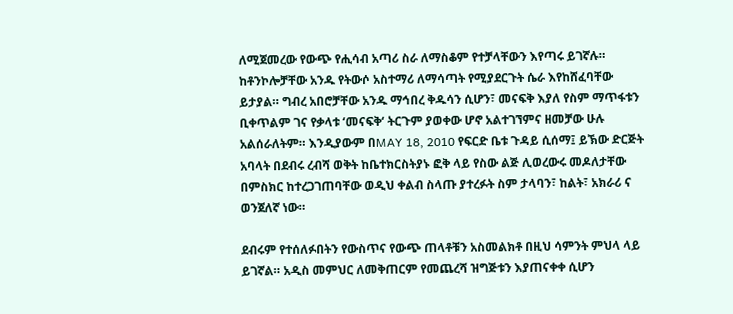ለሚጀመረው የውጭ የሒሳብ አጣሪ ስራ ለማስቆም የተቻላቸውን እየጣሩ ይገኛሉ። ከቶንኮሎቻቸው አንዱ የትውሶ አስተማሪ ለማሳጣት የሚያደርጉት ሴራ እየከሸፈባቸው ይታያል። ግብረ አበሮቻቸው አንዱ ማኅበረ ቅዱሳን ሲሆን፣ መናፍቅ እያለ የስም ማጥፋቱን ቢቀጥልም ገና የቃላቱ ‘መናፍቅ‘ ትርጉም ያወቀው ሆኖ አልተገኘምና ዘመቻው ሁሉ አልሰራለትም። እንዲያውም በMAY 18, 2010 የፍርድ ቤቱ ጉዳይ ሲሰማ፤ ይኽው ድርጅት አባላት በደብሩ ረብሻ ወቅት ከቤተክርስትያኑ ፎቅ ላይ የስው ልጅ ሊወረውሩ መዶለታቸው በምስክር ከተረጋገጠባቸው ወዲህ ቀልብ ስላጡ ያተረፉት ስም ታላባን፣ ከልት፣ አክራሪ ና ወንጀለኛ ነው።

ደብሩም የተሰለፉበትን የውስጥና የውጭ ጠላቶቹን አስመልክቶ በዚህ ሳምንት ምህላ ላይ ይገኛል። አዲስ መምህር ለመቅጠርም የመጨረሻ ዝግጅቱን እያጠናቀቀ ሲሆን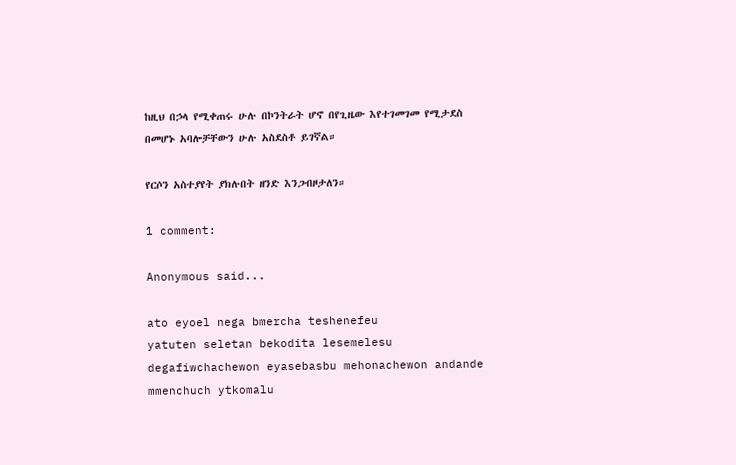ከዚህ በኃላ የሚቀጠሩ ሁሉ በኮንትራት ሆኖ በየጊዜው እየተገመገመ የሚታደስ በመሆኑ አባሎቻቸውን ሁሉ አስደስቶ ይገኛል።

የርሶን አስተያየት ያክሉበት ዘንድ እንጋብዞታለን።

1 comment:

Anonymous said...

ato eyoel nega bmercha teshenefeu
yatuten seletan bekodita lesemelesu
degafiwchachewon eyasebasbu mehonachewon andande mmenchuch ytkomalu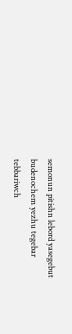semonun pitishn lebord yasegebut budenochem yezhu tegebar
tebbariwch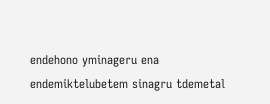endehono yminageru ena
endemiktelubetem sinagru tdemetal